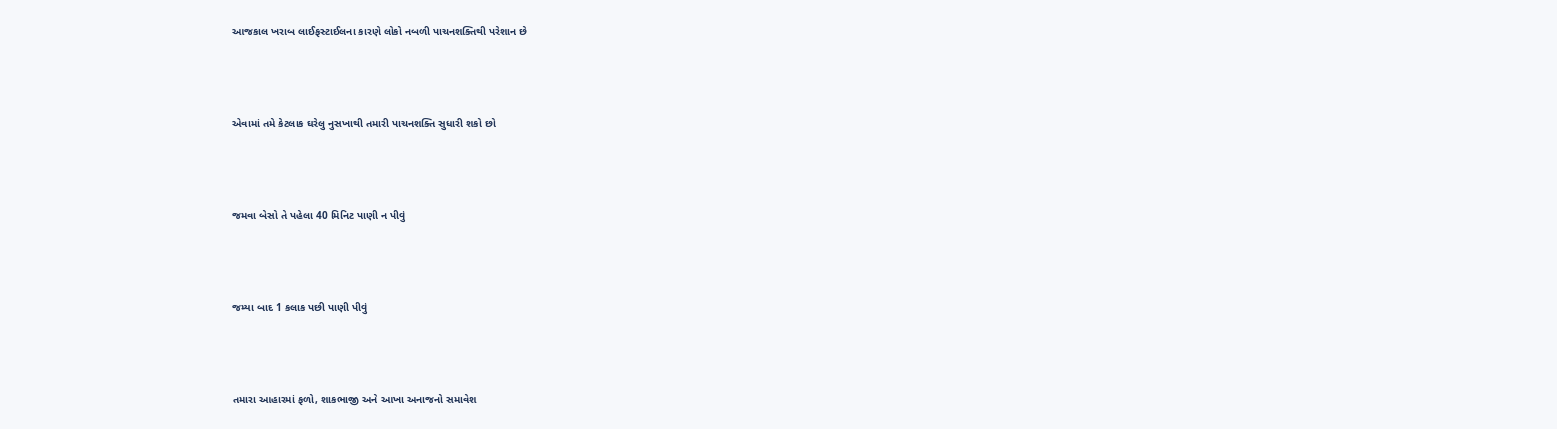આજકાલ ખરાબ લાઈફસ્ટાઈલના કારણે લોકો નબળી પાચનશક્તિથી પરેશાન છે



એવામાં તમે કેટલાક ઘરેલુ નુસખાથી તમારી પાચનશક્તિ સુધારી શકો છો



જમવા બેસો તે પહેલા 40 મિનિટ પાણી ન પીવું



જમ્યા બાદ 1 કલાક પછી પાણી પીવું



તમારા આહારમાં ફળો, શાકભાજી અને આખા અનાજનો સમાવેશ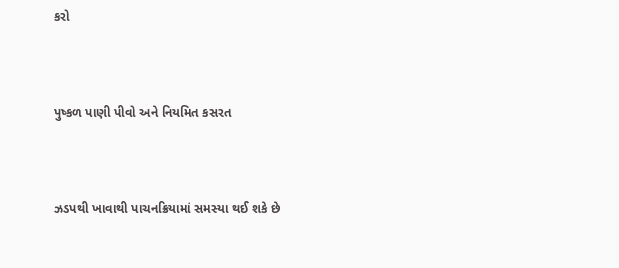કરો



પુષ્કળ પાણી પીવો અને નિયમિત કસરત



ઝડપથી ખાવાથી પાચનક્રિયામાં સમસ્યા થઈ શકે છે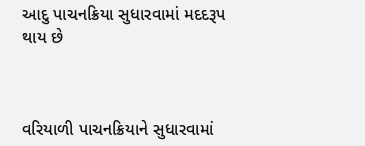આદુ પાચનક્રિયા સુધારવામાં મદદરૂપ થાય છે



વરિયાળી પાચનક્રિયાને સુધારવામાં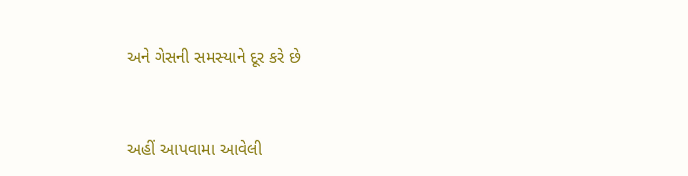અને ગેસની સમસ્યાને દૂર કરે છે



અહીં આપવામા આવેલી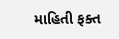માહિતી ફક્ત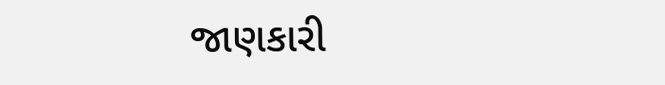જાણકારી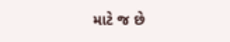માટે જ છે